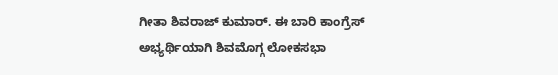ಗೀತಾ ಶಿವರಾಜ್ ಕುಮಾರ್. ಈ ಬಾರಿ ಕಾಂಗ್ರೆಸ್ ಅಭ್ಯರ್ಥಿಯಾಗಿ ಶಿವಮೊಗ್ಗ ಲೋಕಸಭಾ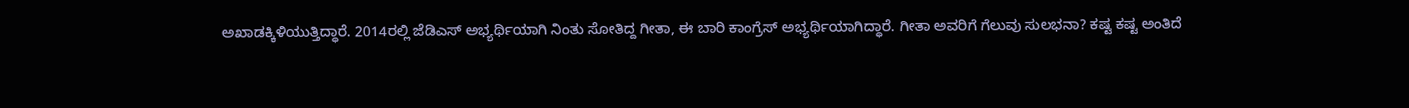ಅಖಾಡಕ್ಕಿಳಿಯುತ್ತಿದ್ಧಾರೆ. 2014ರಲ್ಲಿ ಜೆಡಿಎಸ್ ಅಭ್ಯರ್ಥಿಯಾಗಿ ನಿಂತು ಸೋತಿದ್ದ ಗೀತಾ, ಈ ಬಾರಿ ಕಾಂಗ್ರೆಸ್ ಅಭ್ಯರ್ಥಿಯಾಗಿದ್ಧಾರೆ. ಗೀತಾ ಅವರಿಗೆ ಗೆಲುವು ಸುಲಭನಾ? ಕಷ್ಟ ಕಷ್ಟ ಅಂತಿದೆ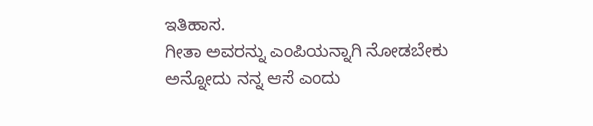ಇತಿಹಾಸ.
ಗೀತಾ ಅವರನ್ನು ಎಂಪಿಯನ್ನಾಗಿ ನೋಡಬೇಕು ಅನ್ನೋದು ನನ್ನ ಆಸೆ ಎಂದು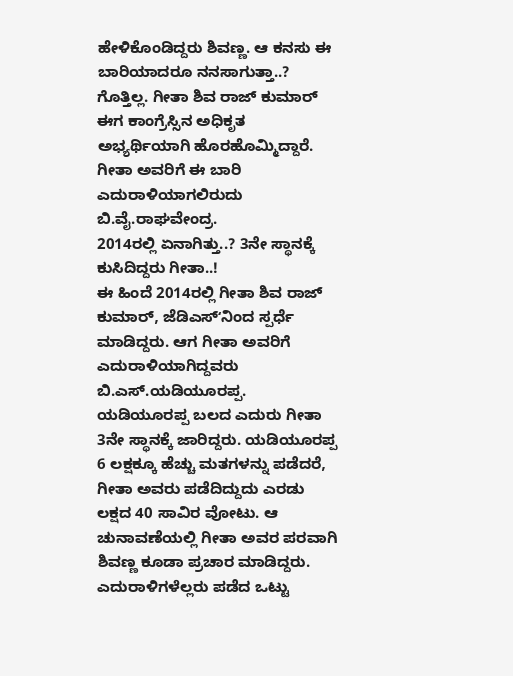ಹೇಳಿಕೊಂಡಿದ್ದರು ಶಿವಣ್ಣ. ಆ ಕನಸು ಈ ಬಾರಿಯಾದರೂ ನನಸಾಗುತ್ತಾ..? ಗೊತ್ತಿಲ್ಲ. ಗೀತಾ ಶಿವ ರಾಜ್ ಕುಮಾರ್ ಈಗ ಕಾಂಗ್ರೆಸ್ಸಿನ ಅಧಿಕೃತ ಅಭ್ಯರ್ಥಿಯಾಗಿ ಹೊರಹೊಮ್ಮಿದ್ದಾರೆ. ಗೀತಾ ಅವರಿಗೆ ಈ ಬಾರಿ ಎದುರಾಳಿಯಾಗಲಿರುದು ಬಿ.ವೈ.ರಾಘವೇಂದ್ರ.
2014ರಲ್ಲಿ ಏನಾಗಿತ್ತು..? 3ನೇ ಸ್ಥಾನಕ್ಕೆ ಕುಸಿದಿದ್ದರು ಗೀತಾ..!
ಈ ಹಿಂದೆ 2014ರಲ್ಲಿ ಗೀತಾ ಶಿವ ರಾಜ್ ಕುಮಾರ್, ಜೆಡಿಎಸ್ʻನಿಂದ ಸ್ಪರ್ಧೆ ಮಾಡಿದ್ದರು. ಆಗ ಗೀತಾ ಅವರಿಗೆ ಎದುರಾಳಿಯಾಗಿದ್ದವರು ಬಿ.ಎಸ್.ಯಡಿಯೂರಪ್ಪ. ಯಡಿಯೂರಪ್ಪ ಬಲದ ಎದುರು ಗೀತಾ 3ನೇ ಸ್ಥಾನಕ್ಕೆ ಜಾರಿದ್ದರು. ಯಡಿಯೂರಪ್ಪ 6 ಲಕ್ಷಕ್ಕೂ ಹೆಚ್ಚು ಮತಗಳನ್ನು ಪಡೆದರೆ, ಗೀತಾ ಅವರು ಪಡೆದಿದ್ದುದು ಎರಡು ಲಕ್ಷದ 40 ಸಾವಿರ ವೋಟು. ಆ ಚುನಾವಣೆಯಲ್ಲಿ ಗೀತಾ ಅವರ ಪರವಾಗಿ ಶಿವಣ್ಣ ಕೂಡಾ ಪ್ರಚಾರ ಮಾಡಿದ್ದರು. ಎದುರಾಳಿಗಳೆಲ್ಲರು ಪಡೆದ ಒಟ್ಟು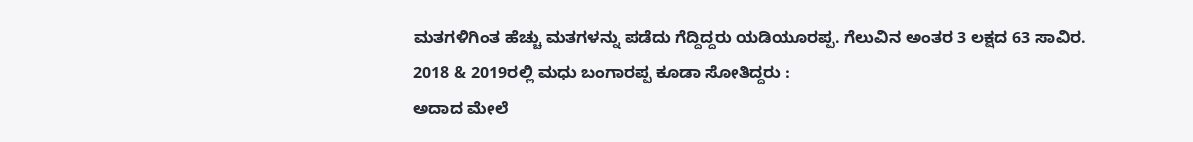ಮತಗಳಿಗಿಂತ ಹೆಚ್ಚು ಮತಗಳನ್ನು ಪಡೆದು ಗೆದ್ದಿದ್ದರು ಯಡಿಯೂರಪ್ಪ. ಗೆಲುವಿನ ಅಂತರ 3 ಲಕ್ಷದ 63 ಸಾವಿರ.
2018 & 2019ರಲ್ಲಿ ಮಧು ಬಂಗಾರಪ್ಪ ಕೂಡಾ ಸೋತಿದ್ದರು :
ಅದಾದ ಮೇಲೆ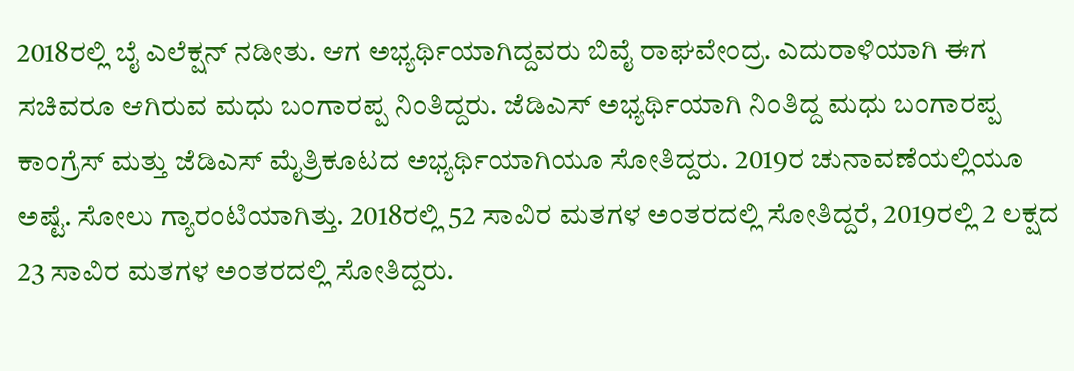2018ರಲ್ಲಿ ಬೈ ಎಲೆಕ್ಷನ್ ನಡೀತು. ಆಗ ಅಭ್ಯರ್ಥಿಯಾಗಿದ್ದವರು ಬಿವೈ ರಾಘವೇಂದ್ರ. ಎದುರಾಳಿಯಾಗಿ ಈಗ ಸಚಿವರೂ ಆಗಿರುವ ಮಧು ಬಂಗಾರಪ್ಪ ನಿಂತಿದ್ದರು. ಜೆಡಿಎಸ್ ಅಭ್ಯರ್ಥಿಯಾಗಿ ನಿಂತಿದ್ದ ಮಧು ಬಂಗಾರಪ್ಪ ಕಾಂಗ್ರೆಸ್ ಮತ್ತು ಜೆಡಿಎಸ್ ಮೈತ್ರಿಕೂಟದ ಅಭ್ಯರ್ಥಿಯಾಗಿಯೂ ಸೋತಿದ್ದರು. 2019ರ ಚುನಾವಣೆಯಲ್ಲಿಯೂ ಅಷ್ಟೆ. ಸೋಲು ಗ್ಯಾರಂಟಿಯಾಗಿತ್ತು. 2018ರಲ್ಲಿ 52 ಸಾವಿರ ಮತಗಳ ಅಂತರದಲ್ಲಿ ಸೋತಿದ್ದರೆ, 2019ರಲ್ಲಿ 2 ಲಕ್ಷದ 23 ಸಾವಿರ ಮತಗಳ ಅಂತರದಲ್ಲಿ ಸೋತಿದ್ದರು.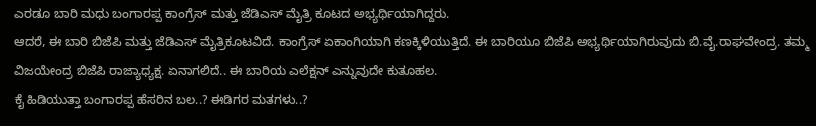ಎರಡೂ ಬಾರಿ ಮಧು ಬಂಗಾರಪ್ಪ ಕಾಂಗ್ರೆಸ್ ಮತ್ತು ಜೆಡಿಎಸ್ ಮೈತ್ರಿ ಕೂಟದ ಅಭ್ಯರ್ಥಿಯಾಗಿದ್ದರು.
ಆದರೆ, ಈ ಬಾರಿ ಬಿಜೆಪಿ ಮತ್ತು ಜೆಡಿಎಸ್ ಮೈತ್ರಿಕೂಟವಿದೆ. ಕಾಂಗ್ರೆಸ್ ಏಕಾಂಗಿಯಾಗಿ ಕಣಕ್ಕಿಳಿಯುತ್ತಿದೆ. ಈ ಬಾರಿಯೂ ಬಿಜೆಪಿ ಅಭ್ಯರ್ಥಿಯಾಗಿರುವುದು ಬಿ.ವೈ.ರಾಘವೇಂದ್ರ. ತಮ್ಮ ವಿಜಯೇಂದ್ರ ಬಿಜೆಪಿ ರಾಜ್ಯಾಧ್ಯಕ್ಷ. ಏನಾಗಲಿದೆ.. ಈ ಬಾರಿಯ ಎಲೆಕ್ಷನ್ ಎನ್ನುವುದೇ ಕುತೂಹಲ.
ಕೈ ಹಿಡಿಯುತ್ತಾ ಬಂಗಾರಪ್ಪ ಹೆಸರಿನ ಬಲ..? ಈಡಿಗರ ಮತಗಳು..?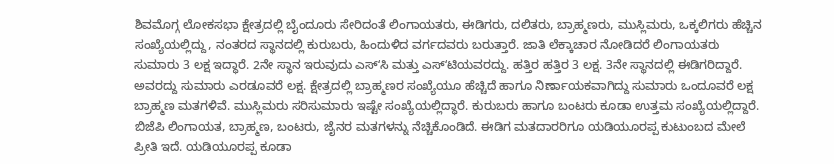ಶಿವಮೊಗ್ಗ ಲೋಕಸಭಾ ಕ್ಷೇತ್ರದಲ್ಲಿ ಬೈಂದೂರು ಸೇರಿದಂತೆ ಲಿಂಗಾಯತರು, ಈಡಿಗರು, ದಲಿತರು, ಬ್ರಾಹ್ಮಣರು, ಮುಸ್ಲಿಮರು, ಒಕ್ಕಲಿಗರು ಹೆಚ್ಚಿನ ಸಂಖ್ಯೆಯಲ್ಲಿದ್ದು, ನಂತರದ ಸ್ಥಾನದಲ್ಲಿ ಕುರುಬರು, ಹಿಂದುಳಿದ ವರ್ಗದವರು ಬರುತ್ತಾರೆ. ಜಾತಿ ಲೆಕ್ಕಾಚಾರ ನೋಡಿದರೆ ಲಿಂಗಾಯತರು ಸುಮಾರು 3 ಲಕ್ಷ ಇದ್ಧಾರೆ. 2ನೇ ಸ್ಥಾನ ಇರುವುದು ಎಸ್ʻಸಿ ಮತ್ತು ಎಸ್ʻಟಿಯವರದ್ದು. ಹತ್ತಿರ ಹತ್ತಿರ 3 ಲಕ್ಷ. 3ನೇ ಸ್ಥಾನದಲ್ಲಿ ಈಡಿಗರಿದ್ದಾರೆ. ಅವರದ್ದು ಸುಮಾರು ಎರಡೂವರೆ ಲಕ್ಷ. ಕ್ಷೇತ್ರದಲ್ಲಿ ಬ್ರಾಹ್ಮಣರ ಸಂಖ್ಯೆಯೂ ಹೆಚ್ಚಿದೆ ಹಾಗೂ ನಿರ್ಣಾಯಕವಾಗಿದ್ದು ಸುಮಾರು ಒಂದೂವರೆ ಲಕ್ಷ ಬ್ರಾಹ್ಮಣ ಮತಗಳಿವೆ. ಮುಸ್ಲಿಮರು ಸರಿಸುಮಾರು ಇಷ್ಟೇ ಸಂಖ್ಯೆಯಲ್ಲಿದ್ಧಾರೆ. ಕುರುಬರು ಹಾಗೂ ಬಂಟರು ಕೂಡಾ ಉತ್ತಮ ಸಂಖ್ಯೆಯಲ್ಲಿದ್ದಾರೆ.
ಬಿಜೆಪಿ ಲಿಂಗಾಯತ, ಬ್ರಾಹ್ಮಣ, ಬಂಟರು, ಜೈನರ ಮತಗಳನ್ನು ನೆಚ್ಚಿಕೊಂಡಿದೆ. ಈಡಿಗ ಮತದಾರರಿಗೂ ಯಡಿಯೂರಪ್ಪ ಕುಟುಂಬದ ಮೇಲೆ ಪ್ರೀತಿ ಇದೆ. ಯಡಿಯೂರಪ್ಪ ಕೂಡಾ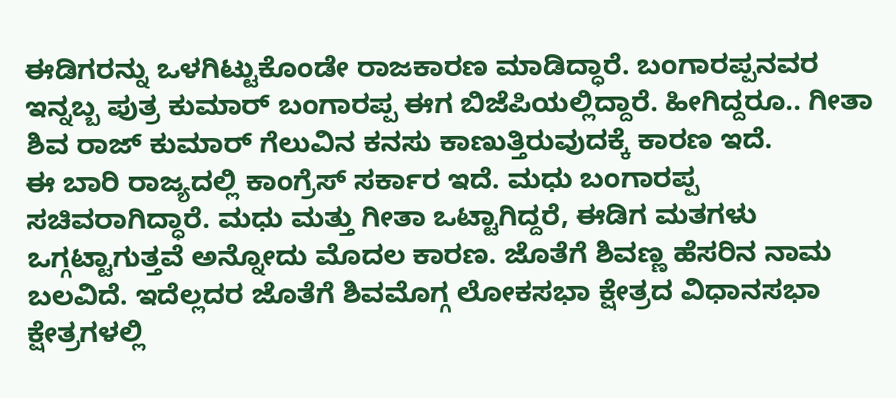ಈಡಿಗರನ್ನು ಒಳಗಿಟ್ಟುಕೊಂಡೇ ರಾಜಕಾರಣ ಮಾಡಿದ್ಧಾರೆ. ಬಂಗಾರಪ್ಪನವರ ಇನ್ನಬ್ಬ ಪುತ್ರ ಕುಮಾರ್ ಬಂಗಾರಪ್ಪ ಈಗ ಬಿಜೆಪಿಯಲ್ಲಿದ್ದಾರೆ. ಹೀಗಿದ್ದರೂ.. ಗೀತಾ ಶಿವ ರಾಜ್ ಕುಮಾರ್ ಗೆಲುವಿನ ಕನಸು ಕಾಣುತ್ತಿರುವುದಕ್ಕೆ ಕಾರಣ ಇದೆ.
ಈ ಬಾರಿ ರಾಜ್ಯದಲ್ಲಿ ಕಾಂಗ್ರೆಸ್ ಸರ್ಕಾರ ಇದೆ. ಮಧು ಬಂಗಾರಪ್ಪ ಸಚಿವರಾಗಿದ್ಧಾರೆ. ಮಧು ಮತ್ತು ಗೀತಾ ಒಟ್ಟಾಗಿದ್ದರೆ, ಈಡಿಗ ಮತಗಳು ಒಗ್ಗಟ್ಟಾಗುತ್ತವೆ ಅನ್ನೋದು ಮೊದಲ ಕಾರಣ. ಜೊತೆಗೆ ಶಿವಣ್ಣ ಹೆಸರಿನ ನಾಮ ಬಲವಿದೆ. ಇದೆಲ್ಲದರ ಜೊತೆಗೆ ಶಿವಮೊಗ್ಗ ಲೋಕಸಭಾ ಕ್ಷೇತ್ರದ ವಿಧಾನಸಭಾ ಕ್ಷೇತ್ರಗಳಲ್ಲಿ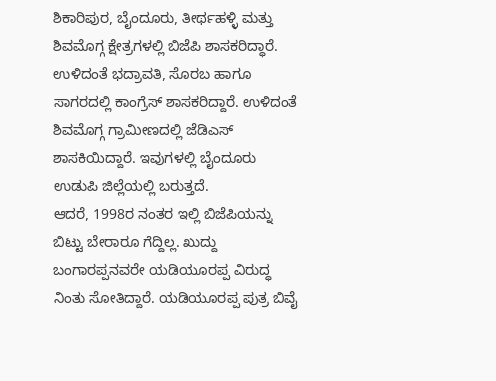ಶಿಕಾರಿಪುರ, ಬೈಂದೂರು, ತೀರ್ಥಹಳ್ಳಿ ಮತ್ತು ಶಿವಮೊಗ್ಗ ಕ್ಷೇತ್ರಗಳಲ್ಲಿ ಬಿಜೆಪಿ ಶಾಸಕರಿದ್ಧಾರೆ. ಉಳಿದಂತೆ ಭದ್ರಾವತಿ, ಸೊರಬ ಹಾಗೂ ಸಾಗರದಲ್ಲಿ ಕಾಂಗ್ರೆಸ್ ಶಾಸಕರಿದ್ದಾರೆ. ಉಳಿದಂತೆ ಶಿವಮೊಗ್ಗ ಗ್ರಾಮೀಣದಲ್ಲಿ ಜೆಡಿಎಸ್ ಶಾಸಕಿಯಿದ್ದಾರೆ. ಇವುಗಳಲ್ಲಿ ಬೈಂದೂರು ಉಡುಪಿ ಜಿಲ್ಲೆಯಲ್ಲಿ ಬರುತ್ತದೆ.
ಆದರೆ, 1998ರ ನಂತರ ಇಲ್ಲಿ ಬಿಜೆಪಿಯನ್ನು ಬಿಟ್ಟು ಬೇರಾರೂ ಗೆದ್ದಿಲ್ಲ. ಖುದ್ದು ಬಂಗಾರಪ್ಪನವರೇ ಯಡಿಯೂರಪ್ಪ ವಿರುದ್ಧ ನಿಂತು ಸೋತಿದ್ದಾರೆ. ಯಡಿಯೂರಪ್ಪ ಪುತ್ರ ಬಿವೈ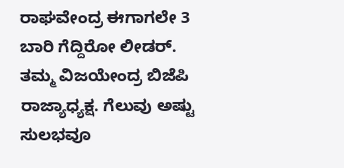ರಾಘವೇಂದ್ರ ಈಗಾಗಲೇ 3 ಬಾರಿ ಗೆದ್ದಿರೋ ಲೀಡರ್. ತಮ್ಮ ವಿಜಯೇಂದ್ರ ಬಿಜೆಪಿ ರಾಜ್ಯಾಧ್ಯಕ್ಷ. ಗೆಲುವು ಅಷ್ಟು ಸುಲಭವೂ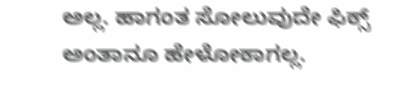ಅಲ್ಲ. ಹಾಗಂತ ಸೋಲುವುದೇ ಫಿಕ್ಸ್ ಅಂತಾನೂ ಹೇಳೋಕಾಗಲ್ಲ.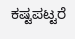ಕಷ್ಟಪಟ್ಟರೆ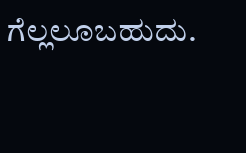ಗೆಲ್ಲಲೂಬಹುದು.